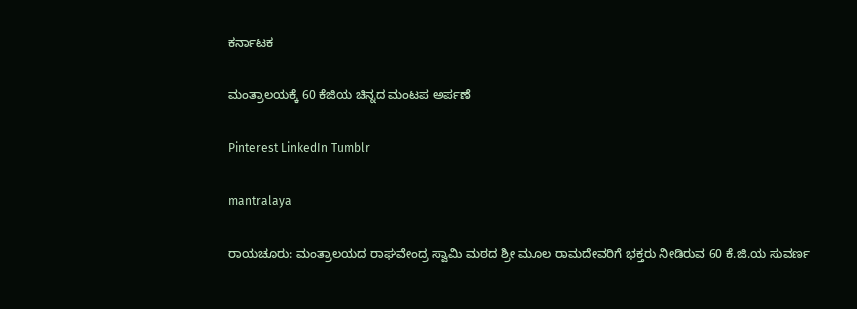ಕರ್ನಾಟಕ

ಮಂತ್ರಾಲಯಕ್ಕೆ 60 ಕೆಜಿಯ ಚಿನ್ನದ ಮಂಟಪ ಅರ್ಪಣೆ

Pinterest LinkedIn Tumblr

mantralaya

ರಾಯಚೂರು: ಮಂತ್ರಾಲಯದ ರಾಘವೇಂದ್ರ ಸ್ವಾಮಿ ಮಠದ ಶ್ರೀ ಮೂಲ ರಾಮದೇವರಿಗೆ ಭಕ್ತರು ನೀಡಿರುವ 60 ಕೆ.ಜಿ.ಯ ಸುವರ್ಣ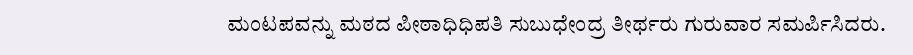ಮಂಟಪವನ್ನು ಮಠದ ಪೀಠಾಧಿಧಿಪತಿ ಸುಬುಧೇಂದ್ರ ತೀರ್ಥರು ಗುರುವಾರ ಸಮರ್ಪಿಸಿದರು.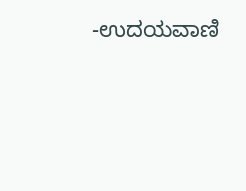-ಉದಯವಾಣಿ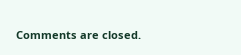Comments are closed.